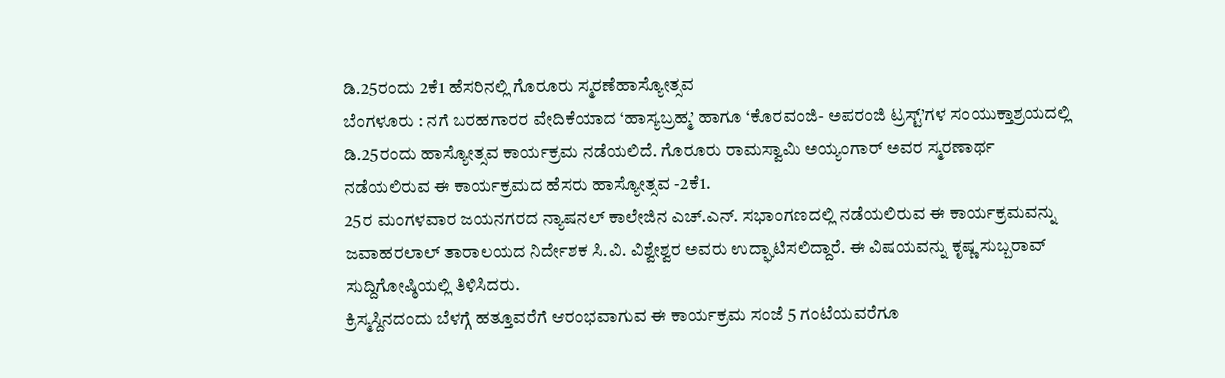ಡಿ.25ರಂದು 2ಕೆ1 ಹೆಸರಿನಲ್ಲಿ ಗೊರೂರು ಸ್ಮರಣೆಹಾಸ್ಯೋತ್ಸವ
ಬೆಂಗಳೂರು : ನಗೆ ಬರಹಗಾರರ ವೇದಿಕೆಯಾದ ‘ಹಾಸ್ಯಬ್ರಹ್ಮ’ ಹಾಗೂ ‘ಕೊರವಂಜಿ- ಅಪರಂಜಿ ಟ್ರಸ್ಟ್’ಗಳ ಸಂಯುಕ್ತಾಶ್ರಯದಲ್ಲಿ ಡಿ.25ರಂದು ಹಾಸ್ಯೋತ್ಸವ ಕಾರ್ಯಕ್ರಮ ನಡೆಯಲಿದೆ. ಗೊರೂರು ರಾಮಸ್ವಾಮಿ ಅಯ್ಯಂಗಾರ್ ಅವರ ಸ್ಮರಣಾರ್ಥ ನಡೆಯಲಿರುವ ಈ ಕಾರ್ಯಕ್ರಮದ ಹೆಸರು ಹಾಸ್ಯೋತ್ಸವ -2ಕೆ1.
25ರ ಮಂಗಳವಾರ ಜಯನಗರದ ನ್ಯಾಷನಲ್ ಕಾಲೇಜಿನ ಎಚ್.ಎನ್. ಸಭಾಂಗಣದಲ್ಲಿ ನಡೆಯಲಿರುವ ಈ ಕಾರ್ಯಕ್ರಮವನ್ನು ಜವಾಹರಲಾಲ್ ತಾರಾಲಯದ ನಿರ್ದೇಶಕ ಸಿ.ವಿ. ವಿಶ್ವೇಶ್ವರ ಅವರು ಉದ್ಘಾಟಿಸಲಿದ್ದಾರೆ. ಈ ವಿಷಯವನ್ನು ಕೃಷ್ಣ ಸುಬ್ಬರಾವ್ ಸುದ್ದಿಗೋಷ್ಠಿಯಲ್ಲಿ ತಿಳಿಸಿದರು.
ಕ್ರಿಸ್ಮಸ್ದಿನದಂದು ಬೆಳಗ್ಗೆ ಹತ್ತೂವರೆಗೆ ಆರಂಭವಾಗುವ ಈ ಕಾರ್ಯಕ್ರಮ ಸಂಜೆ 5 ಗಂಟೆಯವರೆಗೂ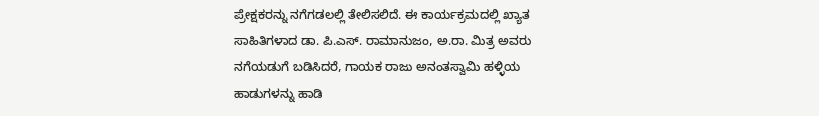ಪ್ರೇಕ್ಷಕರನ್ನು ನಗೆಗಡಲಲ್ಲಿ ತೇಲಿಸಲಿದೆ. ಈ ಕಾರ್ಯಕ್ರಮದಲ್ಲಿ ಖ್ಯಾತ ಸಾಹಿತಿಗಳಾದ ಡಾ. ಪಿ.ಎಸ್. ರಾಮಾನುಜಂ, ಅ.ರಾ. ಮಿತ್ರ ಅವರು ನಗೆಯಡುಗೆ ಬಡಿಸಿದರೆ, ಗಾಯಕ ರಾಜು ಅನಂತಸ್ವಾಮಿ ಹಳ್ಳಿಯ ಹಾಡುಗಳನ್ನು ಹಾಡಿ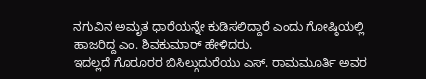ನಗುವಿನ ಅಮೃತ ಧಾರೆಯನ್ನೇ ಕುಡಿಸಲಿದ್ದಾರೆ ಎಂದು ಗೋಷ್ಠಿಯಲ್ಲಿ ಹಾಜರಿದ್ದ ಎಂ. ಶಿವಕುಮಾರ್ ಹೇಳಿದರು.
ಇದಲ್ಲದೆ ಗೊರೂರರ ಬಿಸಿಲ್ಗುದುರೆಯು ಎಸ್. ರಾಮಮೂರ್ತಿ ಅವರ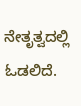ನೇತೃತ್ವದಲ್ಲಿ ಓಡಲಿದೆ.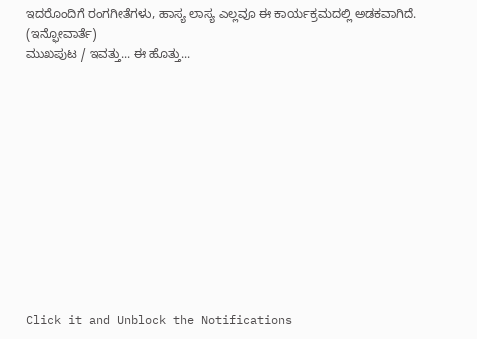ಇದರೊಂದಿಗೆ ರಂಗಗೀತೆಗಳು, ಹಾಸ್ಯ ಲಾಸ್ಯ ಎಲ್ಲವೂ ಈ ಕಾರ್ಯಕ್ರಮದಲ್ಲಿ ಅಡಕವಾಗಿದೆ.
(ಇನ್ಫೋವಾರ್ತೆ)
ಮುಖಪುಟ / ಇವತ್ತು... ಈ ಹೊತ್ತು...












Click it and Unblock the Notifications